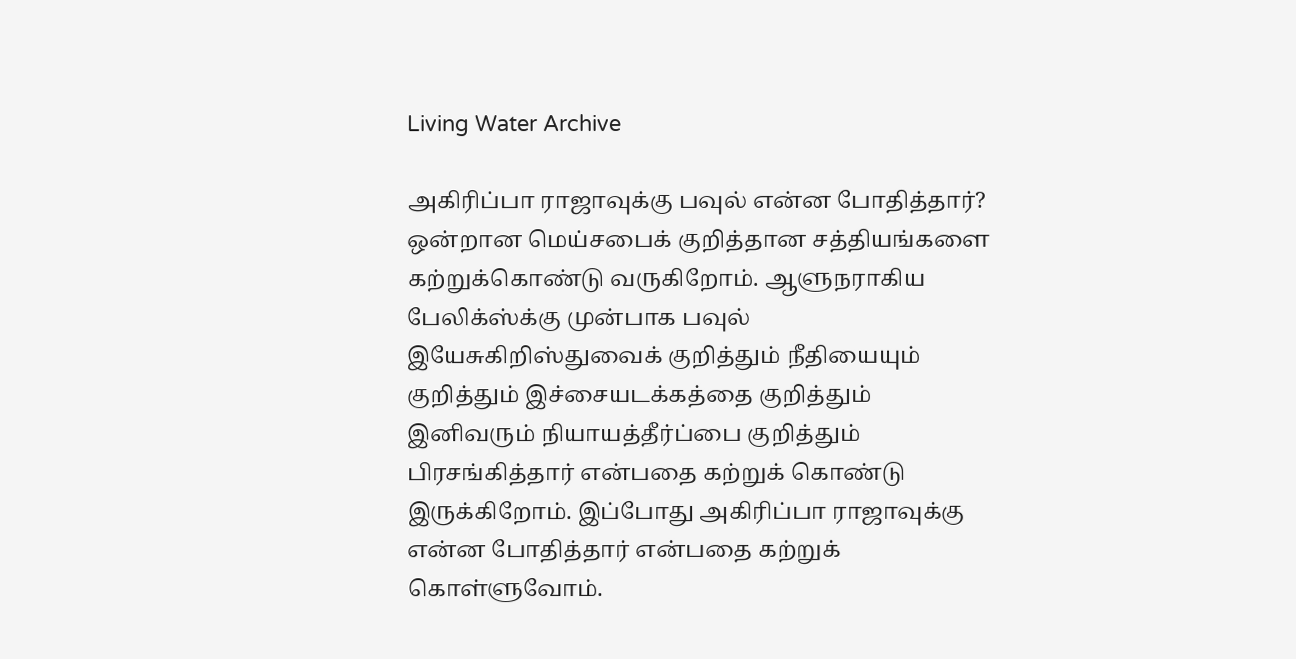Living Water Archive

அகிரிப்பா ராஜாவுக்கு பவுல் என்ன போதித்தார்?
ஒன்றான மெய்சபைக் குறித்தான சத்தியங்களை கற்றுக்கொண்டு வருகிறோம். ஆளுநராகிய பேலிக்ஸ்க்கு முன்பாக பவுல் இயேசுகிறிஸ்துவைக் குறித்தும் நீதியையும் குறித்தும் இச்சையடக்கத்தை குறித்தும் இனிவரும் நியாயத்தீர்ப்பை குறித்தும் பிரசங்கித்தார் என்பதை கற்றுக் கொண்டு இருக்கிறோம். இப்போது அகிரிப்பா ராஜாவுக்கு என்ன போதித்தார் என்பதை கற்றுக் கொள்ளுவோம்.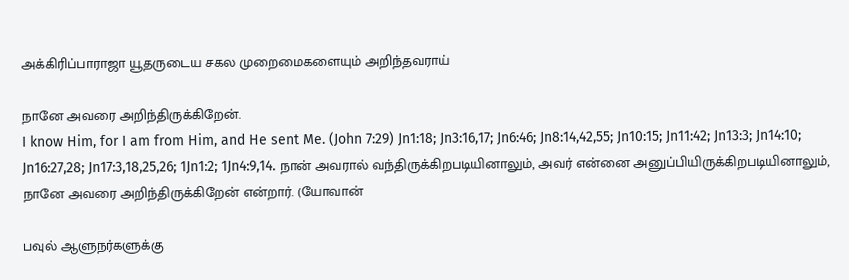அக்கிரிப்பாராஜா யூதருடைய சகல முறைமைகளையும் அறிந்தவராய்

நானே அவரை அறிந்திருக்கிறேன்.
I know Him, for I am from Him, and He sent Me. (John 7:29) Jn1:18; Jn3:16,17; Jn6:46; Jn8:14,42,55; Jn10:15; Jn11:42; Jn13:3; Jn14:10; Jn16:27,28; Jn17:3,18,25,26; 1Jn1:2; 1Jn4:9,14. நான் அவரால் வந்திருக்கிறபடியினாலும், அவர் என்னை அனுப்பியிருக்கிறபடியினாலும், நானே அவரை அறிந்திருக்கிறேன் என்றார். (யோவான்

பவுல் ஆளுநர்களுக்கு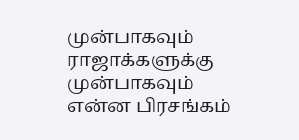முன்பாகவும் ராஜாக்களுக்கு முன்பாகவும் என்ன பிரசங்கம்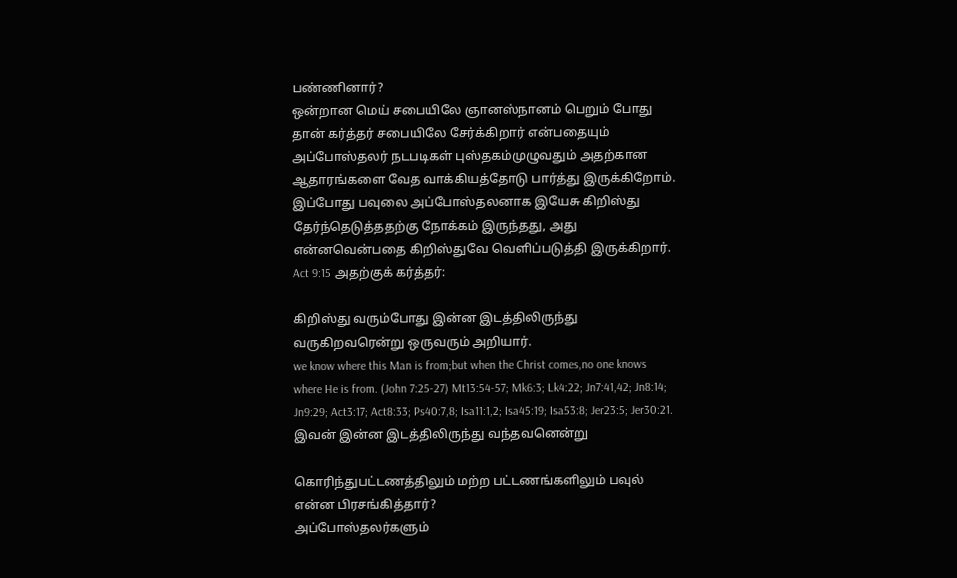பண்ணினார்?
ஒன்றான மெய் சபையிலே ஞானஸ்நானம் பெறும் போது தான் கர்த்தர் சபையிலே சேர்க்கிறார் என்பதையும் அப்போஸ்தலர் நடபடிகள் புஸ்தகம்முழுவதும் அதற்கான ஆதாரங்களை வேத வாக்கியத்தோடு பார்த்து இருக்கிறோம். இப்போது பவுலை அப்போஸ்தலனாக இயேசு கிறிஸ்து தேர்ந்தெடுத்ததற்கு நோக்கம் இருந்தது, அது என்னவென்பதை கிறிஸ்துவே வெளிப்படுத்தி இருக்கிறார். Act 9:15 அதற்குக் கர்த்தர்:

கிறிஸ்து வரும்போது இன்ன இடத்திலிருந்து வருகிறவரென்று ஒருவரும் அறியார்.
we know where this Man is from;but when the Christ comes,no one knows where He is from. (John 7:25-27) Mt13:54-57; Mk6:3; Lk4:22; Jn7:41,42; Jn8:14; Jn9:29; Act3:17; Act8:33; Ps40:7,8; Isa11:1,2; Isa45:19; Isa53:8; Jer23:5; Jer30:21. இவன் இன்ன இடத்திலிருந்து வந்தவனென்று

கொரிந்துபட்டணத்திலும் மற்ற பட்டணங்களிலும் பவுல் என்ன பிரசங்கித்தார்?
அப்போஸ்தலர்களும்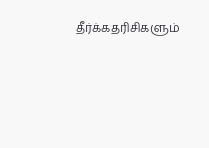தீர்க்கதரிசிகளும்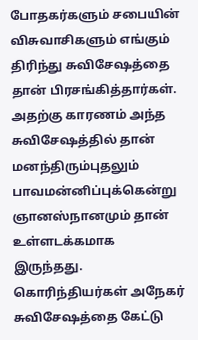போதகர்களும் சபையின் விசுவாசிகளும் எங்கும் திரிந்து சுவிசேஷத்தை தான் பிரசங்கித்தார்கள். அதற்கு காரணம் அந்த சுவிசேஷத்தில் தான் மனந்திரும்புதலும் பாவமன்னிப்புக்கென்று ஞானஸ்நானமும் தான் உள்ளடக்கமாக இருந்தது. கொரிந்தியர்கள் அநேகர் சுவிசேஷத்தை கேட்டு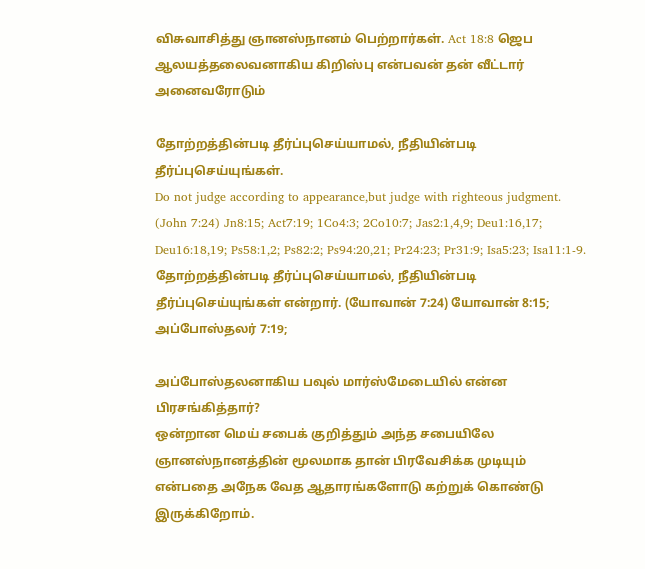விசுவாசித்து ஞானஸ்நானம் பெற்றார்கள். Act 18:8 ஜெப ஆலயத்தலைவனாகிய கிறிஸ்பு என்பவன் தன் வீட்டார் அனைவரோடும்

தோற்றத்தின்படி தீர்ப்புசெய்யாமல், நீதியின்படி தீர்ப்புசெய்யுங்கள்.
Do not judge according to appearance,but judge with righteous judgment. (John 7:24) Jn8:15; Act7:19; 1Co4:3; 2Co10:7; Jas2:1,4,9; Deu1:16,17; Deu16:18,19; Ps58:1,2; Ps82:2; Ps94:20,21; Pr24:23; Pr31:9; Isa5:23; Isa11:1-9. தோற்றத்தின்படி தீர்ப்புசெய்யாமல், நீதியின்படி தீர்ப்புசெய்யுங்கள் என்றார். (யோவான் 7:24) யோவான் 8:15; அப்போஸ்தலர் 7:19;

அப்போஸ்தலனாகிய பவுல் மார்ஸ்மேடையில் என்ன பிரசங்கித்தார்?
ஒன்றான மெய் சபைக் குறித்தும் அந்த சபையிலே ஞானஸ்நானத்தின் மூலமாக தான் பிரவேசிக்க முடியும் என்பதை அநேக வேத ஆதாரங்களோடு கற்றுக் கொண்டு இருக்கிறோம்.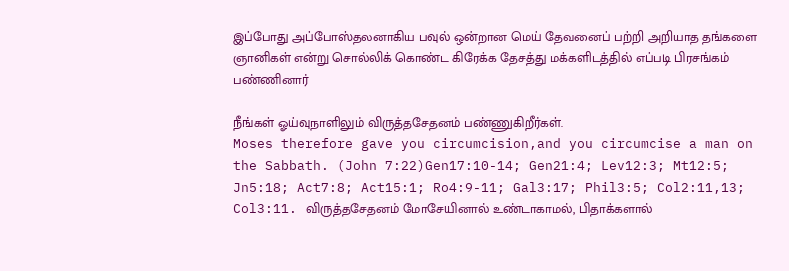இப்போது அப்போஸ்தலனாகிய பவுல் ஒன்றான மெய் தேவனைப் பற்றி அறியாத தங்களை ஞானிகள் என்று சொல்லிக் கொண்ட கிரேக்க தேசத்து மக்களிடத்தில் எப்படி பிரசங்கம் பண்ணினார்

நீங்கள் ஓய்வுநாளிலும் விருத்தசேதனம் பண்ணுகிறீர்கள்.
Moses therefore gave you circumcision,and you circumcise a man on the Sabbath. (John 7:22)Gen17:10-14; Gen21:4; Lev12:3; Mt12:5; Jn5:18; Act7:8; Act15:1; Ro4:9-11; Gal3:17; Phil3:5; Col2:11,13; Col3:11. விருத்தசேதனம் மோசேயினால் உண்டாகாமல், பிதாக்களால்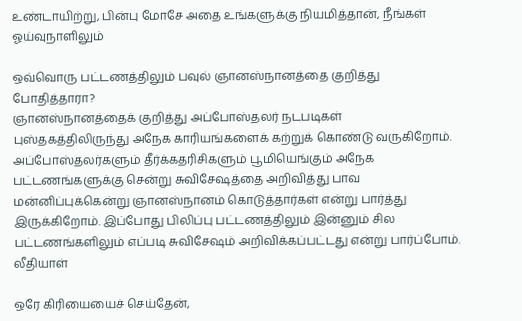உண்டாயிற்று, பின்பு மோசே அதை உங்களுக்கு நியமித்தான், நீங்கள் ஓய்வுநாளிலும்

ஒவ்வொரு பட்டணத்திலும் பவுல் ஞானஸ்நானத்தை குறித்து போதித்தாரா?
ஞானஸ்நானத்தைக் குறித்து அப்போஸ்தலர் நடபடிகள் புஸ்தகத்திலிருந்து அநேக காரியங்களைக் கற்றுக் கொண்டு வருகிறோம். அப்போஸ்தலர்களும் தீர்க்கதரிசிகளும் பூமியெங்கும் அநேக பட்டணங்களுக்கு சென்று சுவிசேஷத்தை அறிவித்து பாவ மன்னிப்புக்கென்று ஞானஸ்நானம் கொடுத்தார்கள் என்று பார்த்து இருக்கிறோம். இப்போது பிலிப்பு பட்டணத்திலும் இன்னும் சில பட்டணங்களிலும் எப்படி சுவிசேஷம் அறிவிக்கப்பட்டது என்று பார்ப்போம். லீதியாள்

ஒரே கிரியையைச் செய்தேன்,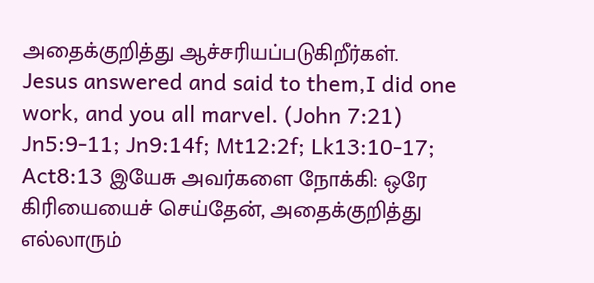அதைக்குறித்து ஆச்சரியப்படுகிறீர்கள்.
Jesus answered and said to them,I did one work, and you all marvel. (John 7:21) Jn5:9-11; Jn9:14f; Mt12:2f; Lk13:10-17; Act8:13 இயேசு அவர்களை நோக்கி: ஒரே கிரியையைச் செய்தேன், அதைக்குறித்து எல்லாரும்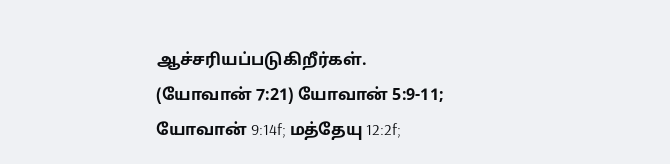ஆச்சரியப்படுகிறீர்கள். (யோவான் 7:21) யோவான் 5:9-11; யோவான் 9:14f; மத்தேயு 12:2f;